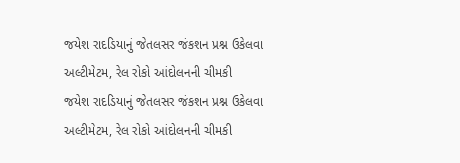જયેશ રાદડિયાનું જેતલસર જંકશન પ્રશ્ન ઉકેલવા અલ્ટીમેટમ, રેલ રોકો આંદોલનની ચીમકી
જયેશ રાદડિયાનું જેતલસર જંકશન પ્રશ્ન ઉકેલવા અલ્ટીમેટમ, રેલ રોકો આંદોલનની ચીમકી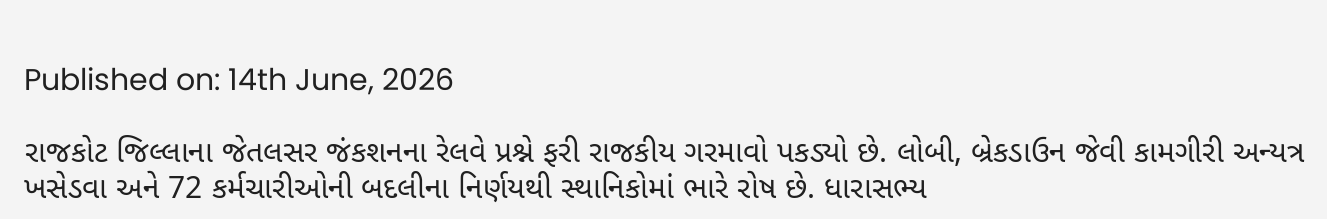Published on: 14th June, 2026

રાજકોટ જિલ્લાના જેતલસર જંકશનના રેલવે પ્રશ્ને ફરી રાજકીય ગરમાવો પકડ્યો છે. લોબી, બ્રેકડાઉન જેવી કામગીરી અન્યત્ર ખસેડવા અને 72 કર્મચારીઓની બદલીના નિર્ણયથી સ્થાનિકોમાં ભારે રોષ છે. ધારાસભ્ય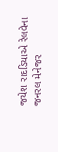જયેશ રાદડિયાએ રેલવેના જનરલ મેનેજર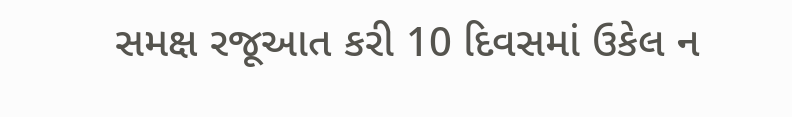સમક્ષ રજૂઆત કરી 10 દિવસમાં ઉકેલ ન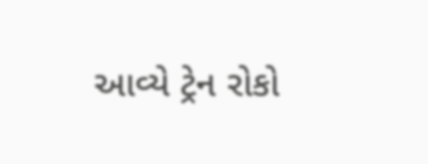આવ્યે ટ્રેન રોકો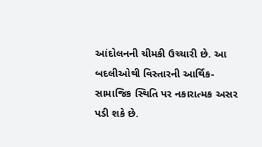આંદોલનની ચીમકી ઉચ્ચારી છે. આ બદલીઓથી વિસ્તારની આર્થિક-સામાજિક સ્થિતિ પર નકારાત્મક અસર પડી શકે છે.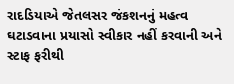રાદડિયાએ જેતલસર જંકશનનું મહત્વ ઘટાડવાના પ્રયાસો સ્વીકાર નહીં કરવાની અને સ્ટાફ ફરીથી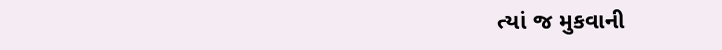ત્યાં જ મુકવાની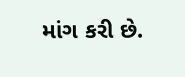માંગ કરી છે.